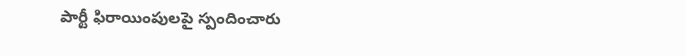పార్టీ ఫిరాయింపులపై స్పందించారు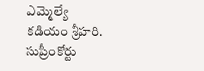ఎమ్మెల్యే కడియం శ్రీహరి. సుప్రీంకోర్టు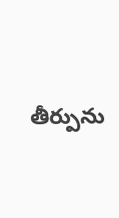తీర్పును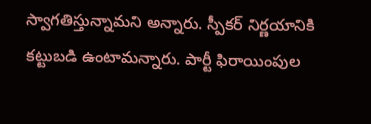స్వాగతిస్తున్నామని అన్నారు. స్పీకర్ నిర్ణయానికి కట్టుబడి ఉంటామన్నారు. పార్టీ ఫిరాయింపుల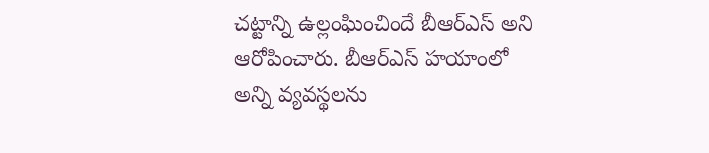చట్టాన్ని ఉల్లంఘించిందే బీఆర్ఎస్ అని ఆరోపించారు. బీఆర్ఎస్ హయాంలో అన్ని వ్యవస్థలను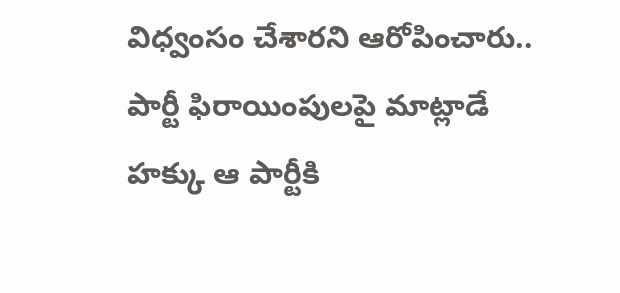విధ్వంసం చేశారని ఆరోపించారు.. పార్టీ ఫిరాయింపులపై మాట్లాడే హక్కు ఆ పార్టీకి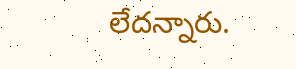లేదన్నారు.